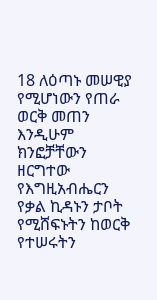18 ለዕጣኑ መሠዊያ የሚሆነውን የጠራ ወርቅ መጠን እንዲሁም ክንፎቻቸውን ዘርግተው የእግዚአብሔርን የቃል ኪዳኑን ታቦት የሚሸፍኑትን ከወርቅ የተሠሩትን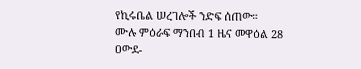የኪሩቤል ሠረገሎች ንድፍ ሰጠው።
ሙሉ ምዕራፍ ማንበብ 1 ዜና መዋዕል 28
ዐውደ-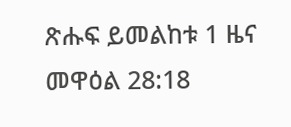ጽሑፍ ይመልከቱ 1 ዜና መዋዕል 28:18